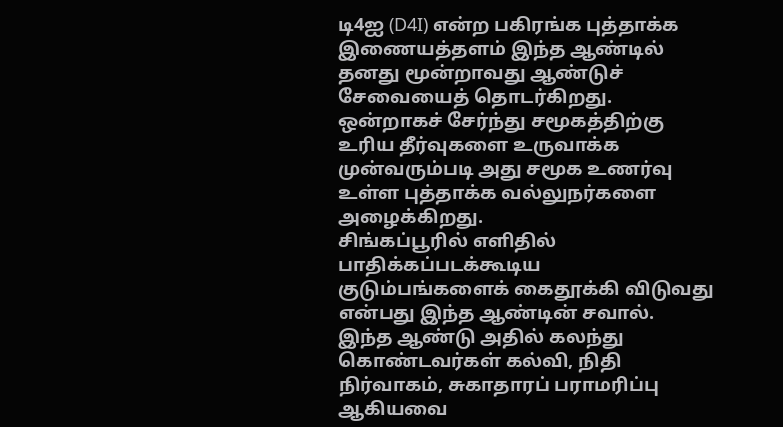டி4ஐ (D4I) என்ற பகிரங்க புத்தாக்க இணையத்தளம் இந்த ஆண்டில் தனது மூன்றாவது ஆண்டுச் சேவையைத் தொடர்கிறது.
ஒன்றாகச் சேர்ந்து சமூகத்திற்கு உரிய தீர்வுகளை உருவாக்க முன்வரும்படி அது சமூக உணர்வு உள்ள புத்தாக்க வல்லுநர்களை அழைக்கிறது.
சிங்கப்பூரில் எளிதில் பாதிக்கப்படக்கூடிய குடும்பங்களைக் கைதூக்கி விடுவது என்பது இந்த ஆண்டின் சவால்.
இந்த ஆண்டு அதில் கலந்து கொண்டவர்கள் கல்வி, நிதி நிர்வாகம், சுகாதாரப் பராமரிப்பு ஆகியவை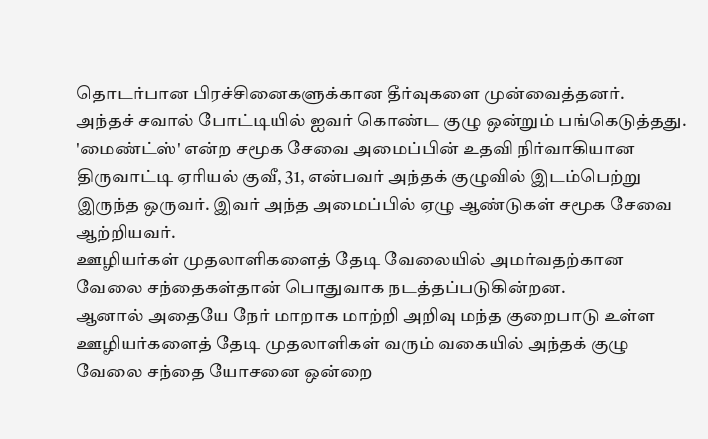தொடர்பான பிரச்சினைகளுக்கான தீர்வுகளை முன்வைத்தனர்.
அந்தச் சவால் போட்டியில் ஐவர் கொண்ட குழு ஒன்றும் பங்கெடுத்தது. 'மைண்ட்ஸ்' என்ற சமூக சேவை அமைப்பின் உதவி நிர்வாகியான திருவாட்டி ஏரியல் குவீ, 31, என்பவர் அந்தக் குழுவில் இடம்பெற்று இருந்த ஒருவர். இவர் அந்த அமைப்பில் ஏழு ஆண்டுகள் சமூக சேவை ஆற்றியவர்.
ஊழியர்கள் முதலாளிகளைத் தேடி வேலையில் அமர்வதற்கான வேலை சந்தைகள்தான் பொதுவாக நடத்தப்படுகின்றன.
ஆனால் அதையே நேர் மாறாக மாற்றி அறிவு மந்த குறைபாடு உள்ள ஊழியர்களைத் தேடி முதலாளிகள் வரும் வகையில் அந்தக் குழு வேலை சந்தை யோசனை ஒன்றை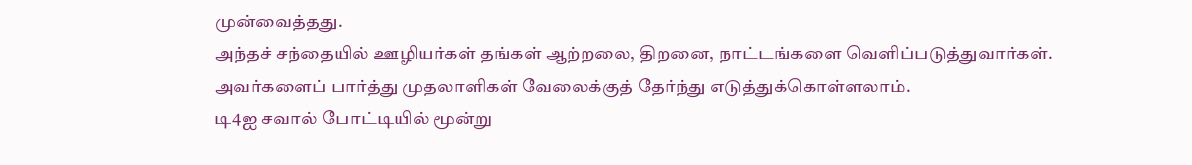முன்வைத்தது.
அந்தச் சந்தையில் ஊழியர்கள் தங்கள் ஆற்றலை, திறனை, நாட்டங்களை வெளிப்படுத்துவார்கள். அவர்களைப் பார்த்து முதலாளிகள் வேலைக்குத் தேர்ந்து எடுத்துக்கொள்ளலாம்.
டி4ஐ சவால் போட்டியில் மூன்று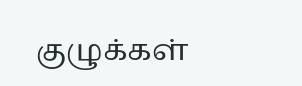குழுக்கள்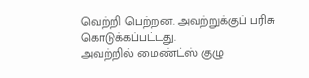வெற்றி பெற்றன. அவற்றுக்குப் பரிசு கொடுக்கப்பட்டது.
அவற்றில் மைண்ட்ஸ் குழு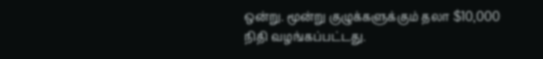ஒன்று. மூன்று குழுக்களுக்கும் தலா $10,000 நிதி வழங்கப்பட்டது.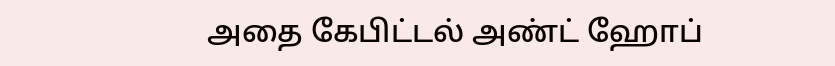அதை கேபிட்டல் அண்ட் ஹோப்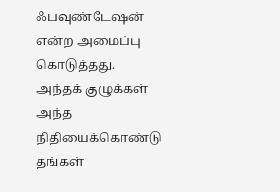ஃபவுண்டேஷன் என்ற அமைப்பு கொடுத்தது.
அந்தக் குழுக்கள் அந்த நிதியைக்கொண்டு தங்கள்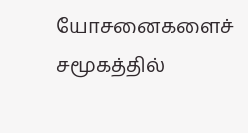யோசனைகளைச் சமூகத்தில்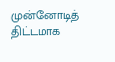முன்னோடித் திட்டமாக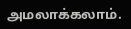அமலாக்கலாம்.